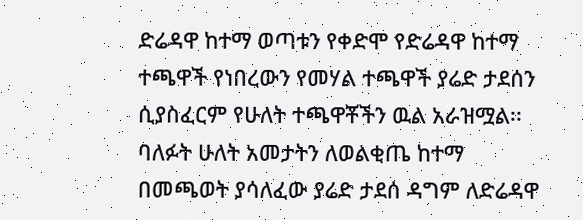ድሬዳዋ ከተማ ወጣቱን የቀድሞ የድሬዳዋ ከተማ ተጫዋች የነበረውን የመሃል ተጫዋች ያሬድ ታደሰን ሲያስፈርም የሁለት ተጫዋቾችን ዉል አራዝሟል፡፡
ባለፉት ሁለት አመታትን ለወልቂጤ ከተማ በመጫወት ያሳለፈው ያሬድ ታደሰ ዳግም ለድሬዳዋ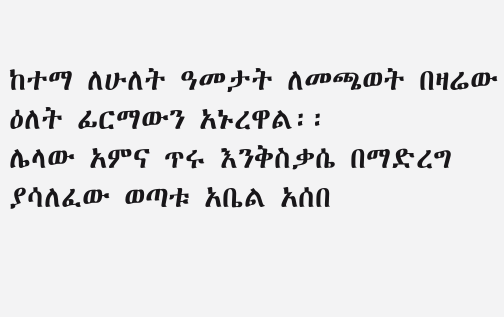ከተማ ለሁለት ዓመታት ለመጫወት በዛሬው ዕለት ፊርማውን አኑረዋል፡፡
ሌላው አምና ጥሩ እንቅስቃሴ በማድረግ ያሳለፈው ወጣቱ አቤል አሰበ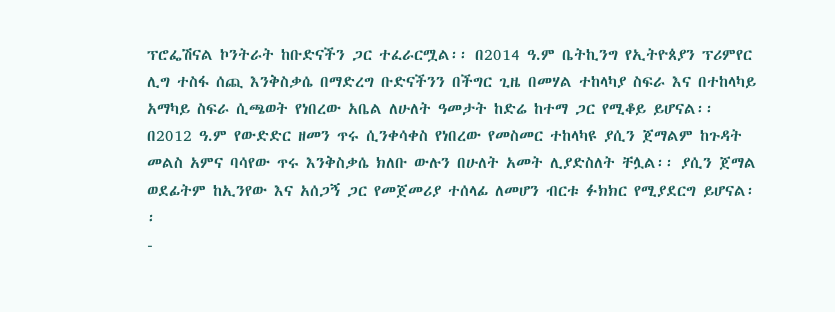ፕሮፌሽናል ኮንትራት ከቡድናችን ጋር ተፈራርሟል፡፡ በ2014 ዓ.ም ቤትኪንግ የኢትዮጰያን ፕሪምየር ሊግ ተስፋ ሰጪ እንቅስቃሴ በማድረግ ቡድናችንን በችግር ጊዜ በመሃል ተከላካያ ስፍራ እና በተከላካይ አማካይ ስፍራ ሲጫወት የነበረው አቤል ለሁለት ዓመታት ከድሬ ከተማ ጋር የሚቆይ ይሆናል፡፡
በ2012 ዓ.ም የውድድር ዘመን ጥሩ ሲንቀሳቀስ የነበረው የመስመር ተከላካዩ ያሲን ጀማልም ከጉዳት መልስ አምና ባሳየው ጥሩ እንቅስቃሴ ክለቡ ውሉን በሁለት አመት ሊያድስለት ቸሏል፡፡ ያሲን ጀማል ወደፊትም ከኢንየው እና አሰጋኝ ጋር የመጀመሪያ ተሰላፊ ለመሆን ብርቱ ፉክክር የሚያደርግ ይሆናል፡፡
-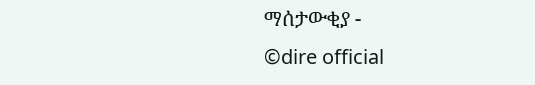ማሰታውቂያ -
©dire official